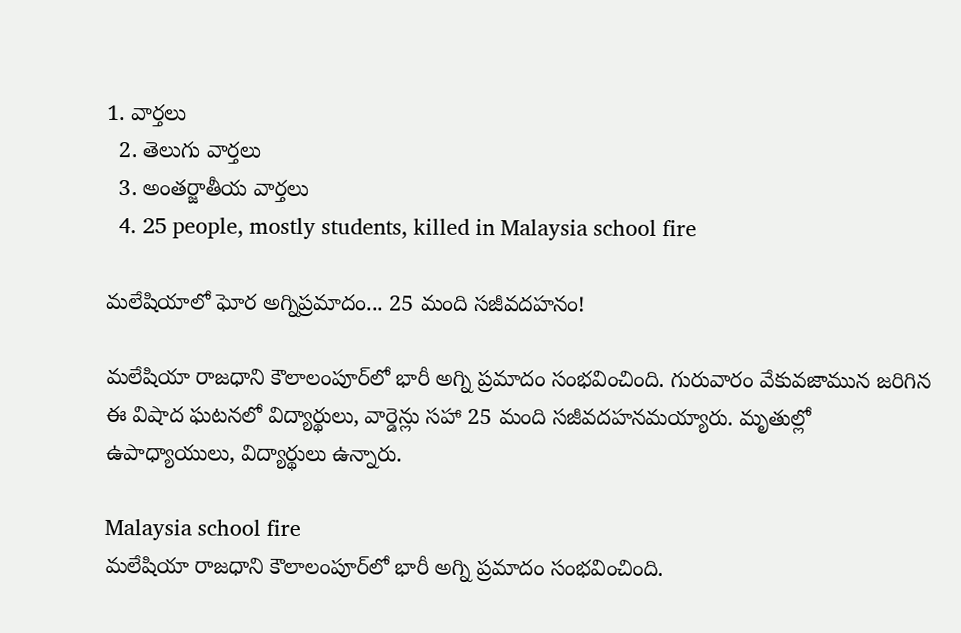1. వార్తలు
  2. తెలుగు వార్తలు
  3. అంతర్జాతీయ వార్తలు
  4. 25 people, mostly students, killed in Malaysia school fire

మలేషియాలో ఘోర అగ్నిప్రమాదం... 25 మంది సజీవదహనం!

మలేషియా రాజధాని కౌలాలంపూర్‌లో భారీ అగ్ని ప్రమాదం సంభవించింది. గురువారం వేకువజామున జరిగిన ఈ విషాద ఘటనలో విద్యార్థులు, వార్డెన్లు సహా 25 మంది సజీవదహనమయ్యారు. మృతుల్లో ఉపాధ్యాయులు, విద్యార్థులు ఉన్నారు.

Malaysia school fire
మలేషియా రాజధాని కౌలాలంపూర్‌లో భారీ అగ్ని ప్రమాదం సంభవించింది.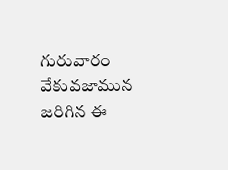గురువారం వేకువజామున జరిగిన ఈ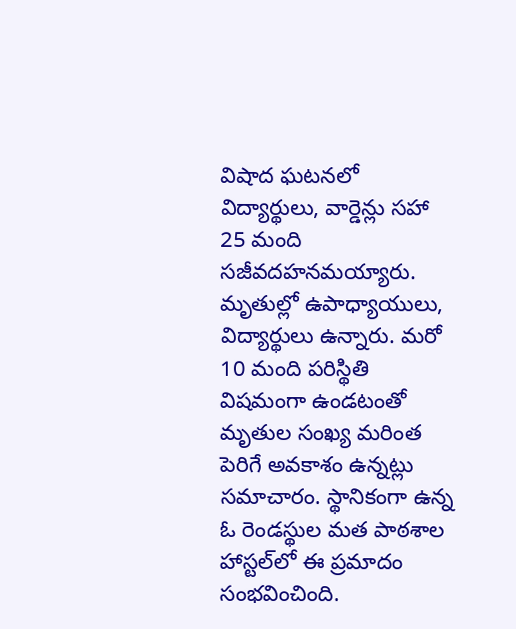విషాద ఘటనలో విద్యార్థులు, వార్డెన్లు సహా 25 మంది సజీవదహనమయ్యారు. మృతుల్లో ఉపాధ్యాయులు, విద్యార్థులు ఉన్నారు. మరో 10 మంది పరిస్థితి విషమంగా ఉండటంతో మృతుల సంఖ్య మరింత పెరిగే అవకాశం ఉన్నట్లు సమాచారం. స్థానికంగా ఉన్న ఓ రెండస్థుల మత పాఠశాల హాస్టల్‌లో ఈ ప్రమాదం సంభవించింది.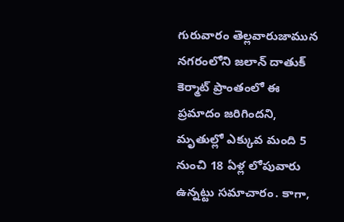గురువారం తెల్లవారుజామున నగరంలోని జలాన్ దాతుక్ కెర్మాట్ ప్రాంతంలో ఈ ప్రమాదం జరిగిందని, మృతుల్లో ఎక్కువ మంది 5 నుంచి 18 ఏళ్ల లోపువారు ఉన్నట్టు సమాచారం. కాగా,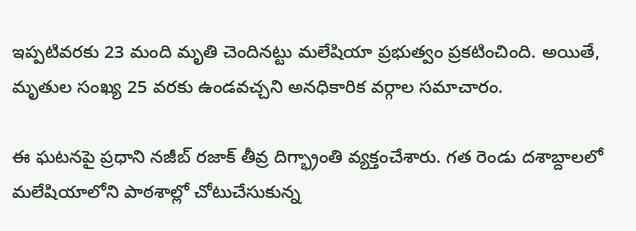ఇప్పటివరకు 23 మంది మృతి చెందినట్టు మలేషియా ప్రభుత్వం ప్రకటించింది. అయితే, మృతుల సంఖ్య 25 వరకు ఉండవచ్చని అనధికారిక వర్గాల సమాచారం.

ఈ ఘటనపై ప్రధాని నజీబ్‌ రజాక్‌ తీవ్ర దిగ్భ్రాంతి వ్యక్తంచేశారు. గత రెండు దశాబ్దాలలో మలేషియాలోని పాఠశాల్లో చోటుచేసుకున్న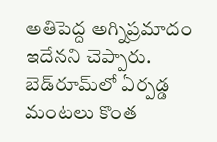అతిపెద్ద అగ్నిప్రమాదం ఇదేనని చెప్పారు. బెడ్‌రూమ్‌లో ఏర్పడ్డ మంటలు కొంత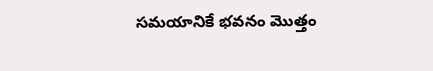సమయానికే భవనం మొత్తం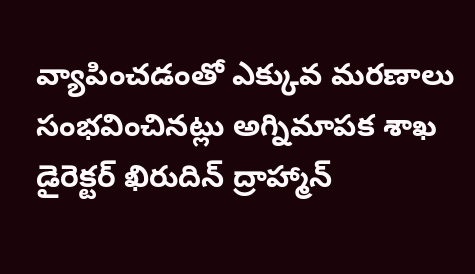వ్యాపించడంతో ఎక్కువ మరణాలు సంభవించినట్లు అగ్నిమాపక శాఖ డైరెక్టర్ ఖిరుదిన్ ద్రాహ్మాన్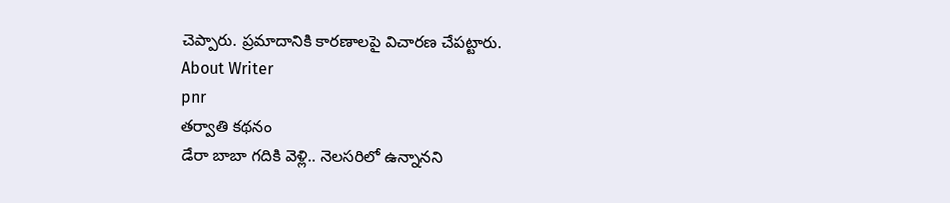చెప్పారు. ప్రమాదానికి కారణాలపై విచారణ చేపట్టారు.
About Writer
pnr
తర్వాతి కథనం
డేరా బాబా గదికి వెళ్లి.. నెలసరిలో ఉన్నానని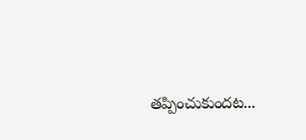తప్పించుకుందట...